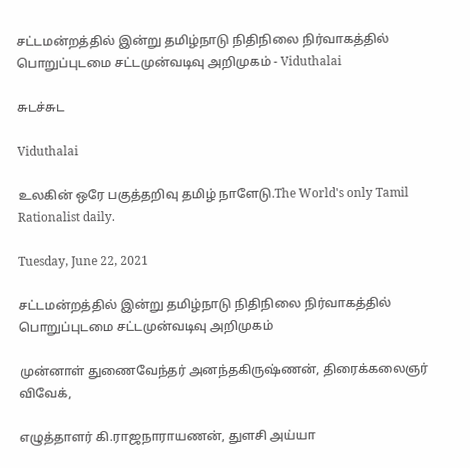சட்டமன்றத்தில் இன்று தமிழ்நாடு நிதிநிலை நிர்வாகத்தில் பொறுப்புடமை சட்டமுன்வடிவு அறிமுகம் - Viduthalai

சுடச்சுட

Viduthalai

உலகின் ஒரே பகுத்தறிவு தமிழ் நாளேடு.The World's only Tamil Rationalist daily.

Tuesday, June 22, 2021

சட்டமன்றத்தில் இன்று தமிழ்நாடு நிதிநிலை நிர்வாகத்தில் பொறுப்புடமை சட்டமுன்வடிவு அறிமுகம்

முன்னாள் துணைவேந்தர் அனந்தகிருஷ்ணன், திரைக்கலைஞர் விவேக்,

எழுத்தாளர் கி.ராஜநாராயணன், துளசி அய்யா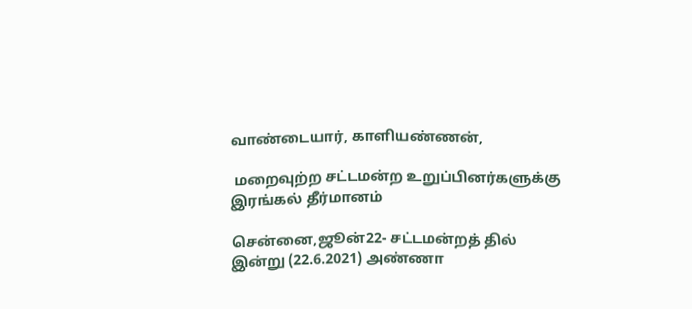வாண்டையார், காளியண்ணன்,

 மறைவுற்ற சட்டமன்ற உறுப்பினர்களுக்கு இரங்கல் தீர்மானம்

சென்னை,ஜூன்22- சட்டமன்றத் தில் இன்று (22.6.2021) அண்ணா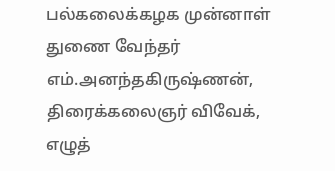பல்கலைக்கழக முன்னாள் துணை வேந்தர் எம்.அனந்தகிருஷ்ணன், திரைக்கலைஞர் விவேக், எழுத்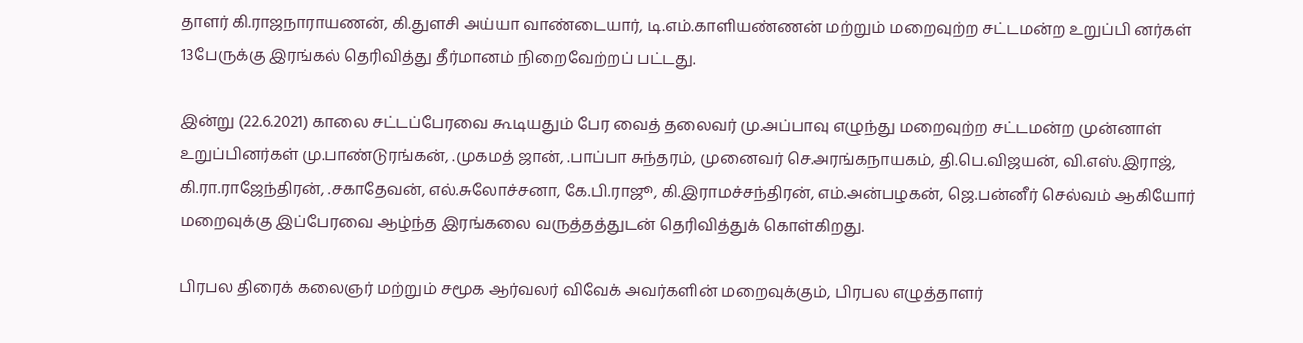தாளர் கி.ராஜநாராயணன், கி.துளசி அய்யா வாண்டையார், டி.எம்.காளியண்ணன் மற்றும் மறைவுற்ற சட்டமன்ற உறுப்பி னர்கள் 13பேருக்கு இரங்கல் தெரிவித்து தீர்மானம் நிறைவேற்றப் பட்டது.

இன்று (22.6.2021) காலை சட்டப்பேரவை கூடியதும் பேர வைத் தலைவர் மு.அப்பாவு எழுந்து மறைவுற்ற சட்டமன்ற முன்னாள் உறுப்பினர்கள் மு.பாண்டுரங்கன், .முகமத் ஜான், .பாப்பா சுந்தரம், முனைவர் செ.அரங்கநாயகம், தி.பெ.விஜயன், வி.எஸ்.இராஜ், கி.ரா.ராஜேந்திரன், .சகாதேவன், எல்.சுலோச்சனா, கே.பி.ராஜூ, கி.இராமச்சந்திரன், எம்.அன்பழகன், ஜெ.பன்னீர் செல்வம் ஆகியோர் மறைவுக்கு இப்பேரவை ஆழ்ந்த இரங்கலை வருத்தத்துடன் தெரிவித்துக் கொள்கிறது.

பிரபல திரைக் கலைஞர் மற்றும் சமூக ஆர்வலர் விவேக் அவர்களின் மறைவுக்கும், பிரபல எழுத்தாளர்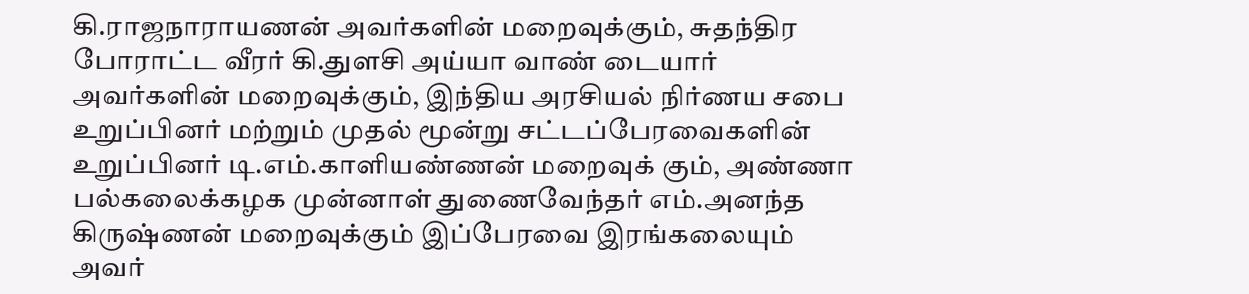கி.ராஜநாராயணன் அவர்களின் மறைவுக்கும், சுதந்திர போராட்ட வீரர் கி.துளசி அய்யா வாண் டையார் அவர்களின் மறைவுக்கும், இந்திய அரசியல் நிர்ணய சபை உறுப்பினர் மற்றும் முதல் மூன்று சட்டப்பேரவைகளின் உறுப்பினர் டி.எம்.காளியண்ணன் மறைவுக் கும், அண்ணா பல்கலைக்கழக முன்னாள் துணைவேந்தர் எம்.அனந்த கிருஷ்ணன் மறைவுக்கும் இப்பேரவை இரங்கலையும் அவர்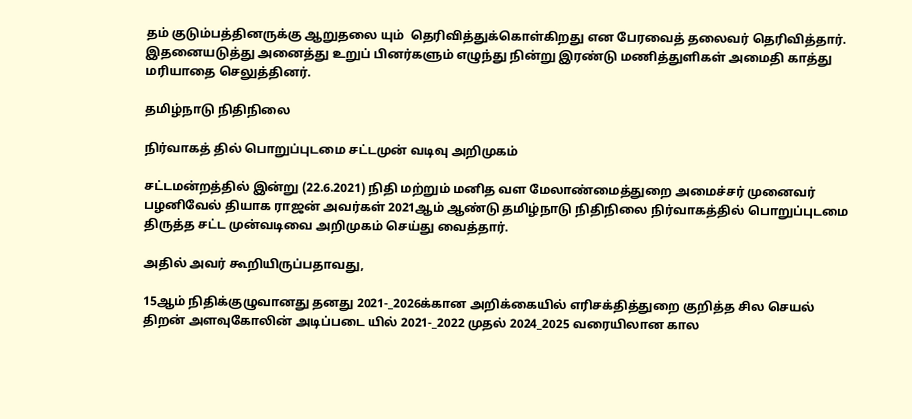தம் குடும்பத்தினருக்கு ஆறுதலை யும்  தெரிவித்துக்கொள்கிறது என பேரவைத் தலைவர் தெரிவித்தார். இதனையடுத்து அனைத்து உறுப் பினர்களும் எழுந்து நின்று இரண்டு மணித்துளிகள் அமைதி காத்து மரியாதை செலுத்தினர்.

தமிழ்நாடு நிதிநிலை

நிர்வாகத் தில் பொறுப்புடமை சட்டமுன் வடிவு அறிமுகம்

சட்டமன்றத்தில் இன்று (22.6.2021) நிதி மற்றும் மனித வள மேலாண்மைத்துறை அமைச்சர் முனைவர் பழனிவேல் தியாக ராஜன் அவர்கள் 2021ஆம் ஆண்டு தமிழ்நாடு நிதிநிலை நிர்வாகத்தில் பொறுப்புடமை திருத்த சட்ட முன்வடிவை அறிமுகம் செய்து வைத்தார்.

அதில் அவர் கூறியிருப்பதாவது,

15ஆம் நிதிக்குழுவானது தனது 2021-_2026க்கான அறிக்கையில் எரிசக்தித்துறை குறித்த சில செயல் திறன் அளவுகோலின் அடிப்படை யில் 2021-_2022 முதல் 2024_2025 வரையிலான கால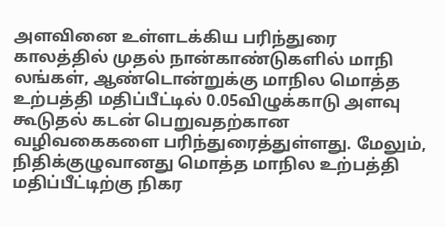அளவினை உள்ளடக்கிய பரிந்துரை காலத்தில் முதல் நான்காண்டுகளில் மாநி லங்கள், ஆண்டொன்றுக்கு மாநில மொத்த உற்பத்தி மதிப்பீட்டில் 0.05விழுக்காடு அளவு கூடுதல் கடன் பெறுவதற்கான வழிவகைகளை பரிந்துரைத்துள்ளது. மேலும், நிதிக்குழுவானது மொத்த மாநில உற்பத்தி மதிப்பீட்டிற்கு நிகர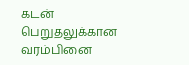கடன் பெறுதலுக்கான வரம்பினை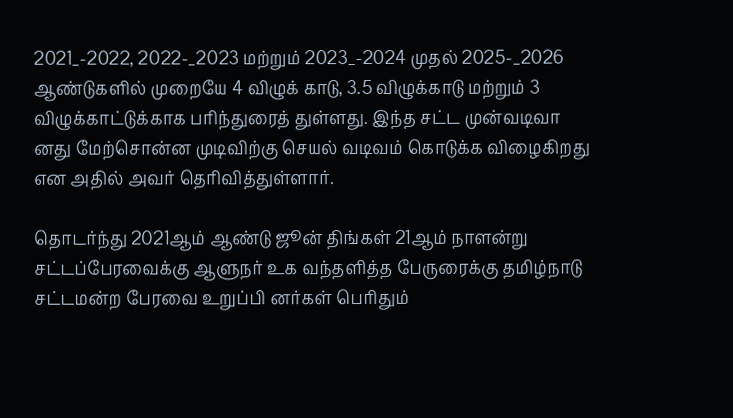2021_-2022, 2022-_2023 மற்றும் 2023_-2024 முதல் 2025-_2026 ஆண்டுகளில் முறையே 4 விழுக் காடு, 3.5 விழுக்காடு மற்றும் 3 விழுக்காட்டுக்காக பரிந்துரைத் துள்ளது. இந்த சட்ட முன்வடிவா னது மேற்சொன்ன முடிவிற்கு செயல் வடிவம் கொடுக்க விழைகிறது என அதில் அவர் தெரிவித்துள்ளார்.

தொடர்ந்து 2021ஆம் ஆண்டு ஜூன் திங்கள் 21ஆம் நாளன்று சட்டப்பேரவைக்கு ஆளுநர் உக வந்தளித்த பேருரைக்கு தமிழ்நாடு சட்டமன்ற பேரவை உறுப்பி னர்கள் பெரிதும்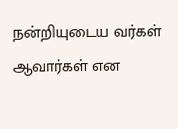நன்றியுடைய வர்கள் ஆவார்கள் என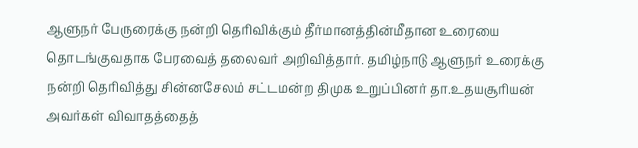ஆளுநர் பேருரைக்கு நன்றி தெரிவிக்கும் தீர்மானத்தின்மீதான உரையை தொடங்குவதாக பேரவைத் தலைவர் அறிவித்தார். தமிழ்நாடு ஆளுநர் உரைக்கு நன்றி தெரிவித்து சின்னசேலம் சட்டமன்ற திமுக உறுப்பினர் தா.உதயசூரியன் அவர்கள் விவாதத்தைத்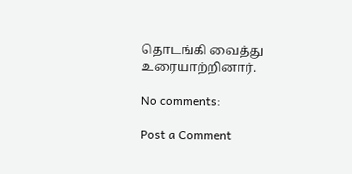தொடங்கி வைத்து உரையாற்றினார்.

No comments:

Post a Comment